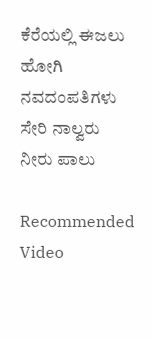ಕೆರೆಯಲ್ಲಿ ಈಜಲು ಹೋಗಿ ನವದಂಪತಿಗಳು ಸೇರಿ ನಾಲ್ವರು ನೀರು ಪಾಲು

Recommended Video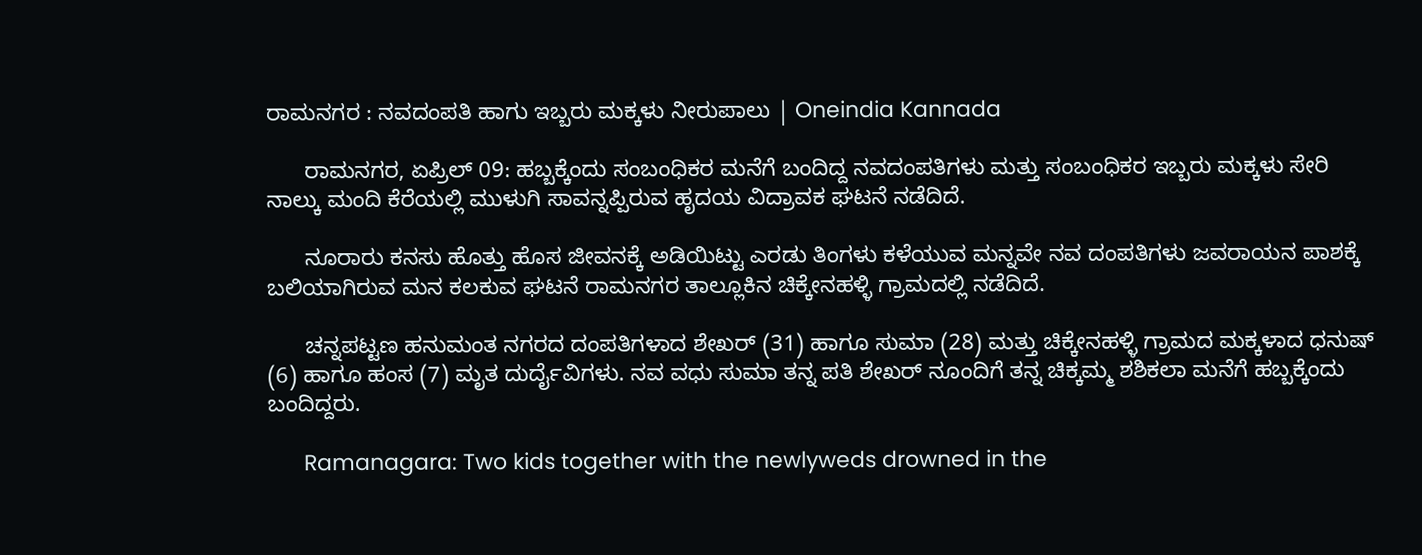ರಾಮನಗರ : ನವದಂಪತಿ ಹಾಗು ಇಬ್ಬರು ಮಕ್ಕಳು ನೀರುಪಾಲು | Oneindia Kannada

      ರಾಮನಗರ, ಏಪ್ರಿಲ್ 09: ಹಬ್ಬಕ್ಕೆಂದು ಸಂಬಂಧಿಕರ ಮನೆಗೆ ಬಂದಿದ್ದ ನವದಂಪತಿಗಳು ಮತ್ತು ಸಂಬಂಧಿಕರ ಇಬ್ಬರು ಮಕ್ಕಳು ಸೇರಿ ನಾಲ್ಕು ಮಂದಿ ಕೆರೆಯಲ್ಲಿ ಮುಳುಗಿ ಸಾವನ್ನಪ್ಪಿರುವ ಹೃದಯ ವಿದ್ರಾವಕ ಘಟನೆ ನಡೆದಿದೆ.

      ನೂರಾರು ಕನಸು ಹೊತ್ತು ಹೊಸ ಜೀವನಕ್ಕೆ ಅಡಿಯಿಟ್ಟು ಎರಡು ತಿಂಗಳು ಕಳೆಯುವ ಮನ್ನವೇ ನವ ದಂಪತಿಗಳು ಜವರಾಯನ ಪಾಶಕ್ಕೆ ಬಲಿಯಾಗಿರುವ ಮನ ಕಲಕುವ ಘಟನೆ ರಾಮನಗರ ತಾಲ್ಲೂಕಿನ ಚಿಕ್ಕೇನಹಳ್ಳಿ ಗ್ರಾಮದಲ್ಲಿ ನಡೆದಿದೆ.

      ಚನ್ನಪಟ್ಟಣ ಹನುಮಂತ ನಗರದ ದಂಪತಿಗಳಾದ ಶೇಖರ್ (31) ಹಾಗೂ ಸುಮಾ (28) ಮತ್ತು ಚಿಕ್ಕೇನಹಳ್ಳಿ ಗ್ರಾಮದ ಮಕ್ಕಳಾದ ಧನುಷ್ (6) ಹಾಗೂ ಹಂಸ (7) ಮೃತ ದುರ್ದೈವಿಗಳು. ನವ ವಧು ಸುಮಾ ತನ್ನ ಪತಿ ಶೇಖರ್ ನೂಂದಿಗೆ ತನ್ನ ಚಿಕ್ಕಮ್ಮ ಶಶಿಕಲಾ ಮನೆಗೆ ಹಬ್ಬಕ್ಕೆಂದು ಬಂದಿದ್ದರು.

      Ramanagara: Two kids together with the newlyweds drowned in the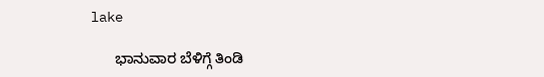lake

      ಭಾನುವಾರ ಬೆಳಿಗ್ಗೆ ತಿಂಡಿ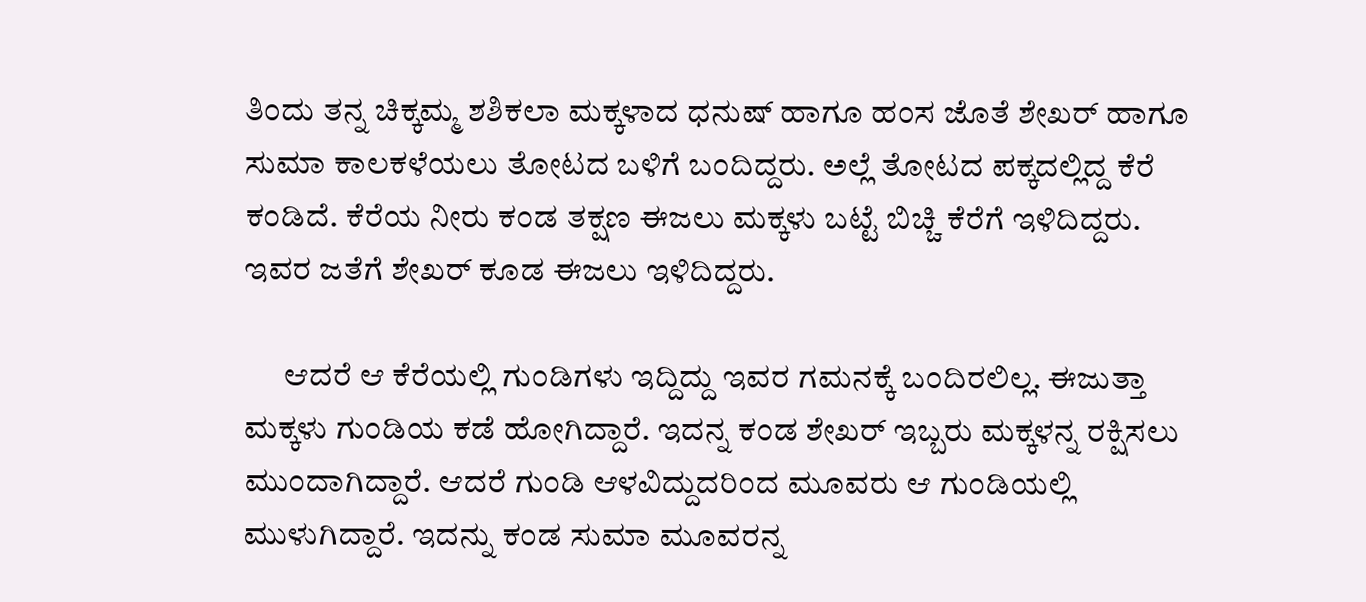ತಿಂದು ತನ್ನ ಚಿಕ್ಕಮ್ಮ ಶಶಿಕಲಾ ಮಕ್ಕಳಾದ ಧನುಷ್ ಹಾಗೂ ಹಂಸ ಜೊತೆ ಶೇಖರ್ ಹಾಗೂ ಸುಮಾ ಕಾಲಕಳೆಯಲು ತೋಟದ ಬಳಿಗೆ ಬಂದಿದ್ದರು. ಅಲ್ಲೆ ತೋಟದ ಪಕ್ಕದಲ್ಲಿದ್ದ ಕೆರೆ ಕಂಡಿದೆ. ಕೆರೆಯ ನೀರು ಕಂಡ ತಕ್ಷಣ ಈಜಲು ಮಕ್ಕಳು ಬಟ್ಟೆ ಬಿಚ್ಚಿ ಕೆರೆಗೆ ಇಳಿದಿದ್ದರು. ಇವರ ಜತೆಗೆ ಶೇಖರ್ ಕೂಡ ಈಜಲು ಇಳಿದಿದ್ದರು.

      ಆದರೆ ಆ ಕೆರೆಯಲ್ಲಿ ಗುಂಡಿಗಳು ಇದ್ದಿದ್ದು ಇವರ ಗಮನಕ್ಕೆ ಬಂದಿರಲಿಲ್ಲ. ಈಜುತ್ತಾ ಮಕ್ಕಳು ಗುಂಡಿಯ ಕಡೆ ಹೋಗಿದ್ದಾರೆ. ಇದನ್ನ ಕಂಡ ಶೇಖರ್ ಇಬ್ಬರು ಮಕ್ಕಳನ್ನ ರಕ್ಷಿಸಲು ಮುಂದಾಗಿದ್ದಾರೆ. ಆದರೆ ಗುಂಡಿ ಆಳವಿದ್ದುದರಿಂದ ಮೂವರು ಆ ಗುಂಡಿಯಲ್ಲಿ ಮುಳುಗಿದ್ದಾರೆ. ಇದನ್ನು ಕಂಡ ಸುಮಾ ಮೂವರನ್ನ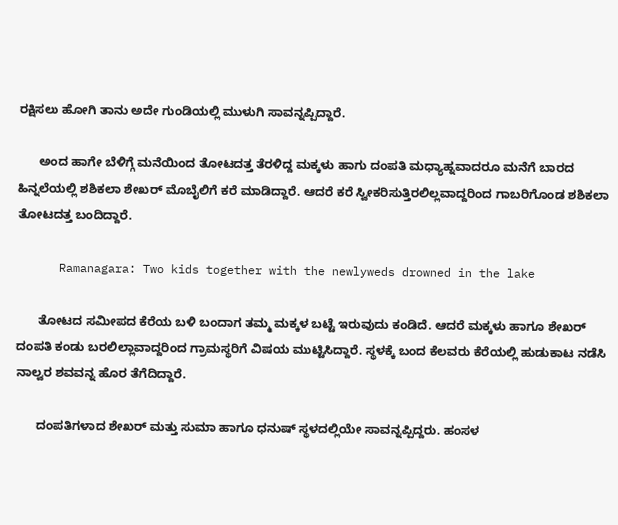ರಕ್ಷಿಸಲು ಹೋಗಿ ತಾನು ಅದೇ ಗುಂಡಿಯಲ್ಲಿ ಮುಳುಗಿ ಸಾವನ್ನಪ್ಪಿದ್ದಾರೆ.

      ಅಂದ ಹಾಗೇ ಬೆಳಿಗ್ಗೆ ಮನೆಯಿಂದ ತೋಟದತ್ತ ತೆರಳಿದ್ದ ಮಕ್ಕಳು ಹಾಗು ದಂಪತಿ ಮಧ್ಯಾಹ್ನವಾದರೂ ಮನೆಗೆ ಬಾರದ ಹಿನ್ನಲೆಯಲ್ಲಿ ಶಶಿಕಲಾ ಶೇಖರ್ ಮೊಬೈಲಿಗೆ ಕರೆ ಮಾಡಿದ್ದಾರೆ. ಆದರೆ ಕರೆ ಸ್ವೀಕರಿಸುತ್ತಿರಲಿಲ್ಲವಾದ್ದರಿಂದ ಗಾಬರಿಗೊಂಡ ಶಶಿಕಲಾ ತೋಟದತ್ತ ಬಂದಿದ್ದಾರೆ.

      Ramanagara: Two kids together with the newlyweds drowned in the lake

      ತೋಟದ ಸಮೀಪದ ಕೆರೆಯ ಬಳಿ ಬಂದಾಗ ತಮ್ಮ ಮಕ್ಕಳ ಬಟ್ಟೆ ಇರುವುದು ಕಂಡಿದೆ. ಆದರೆ ಮಕ್ಕಳು ಹಾಗೂ ಶೇಖರ್ ದಂಪತಿ ಕಂಡು ಬರಲಿಲ್ಲಾವಾದ್ದರಿಂದ ಗ್ರಾಮಸ್ಥರಿಗೆ ವಿಷಯ ಮುಟ್ಟಿಸಿದ್ದಾರೆ. ಸ್ಥಳಕ್ಕೆ ಬಂದ ಕೆಲವರು ಕೆರೆಯಲ್ಲಿ ಹುಡುಕಾಟ ನಡೆಸಿ ನಾಲ್ವರ ಶವವನ್ನ ಹೊರ ತೆಗೆದಿದ್ದಾರೆ.

      ದಂಪತಿಗಳಾದ ಶೇಖರ್ ಮತ್ತು ಸುಮಾ ಹಾಗೂ ಧನುಷ್ ಸ್ಥಳದಲ್ಲಿಯೇ ಸಾವನ್ನಪ್ಪಿದ್ದರು. ಹಂಸಳ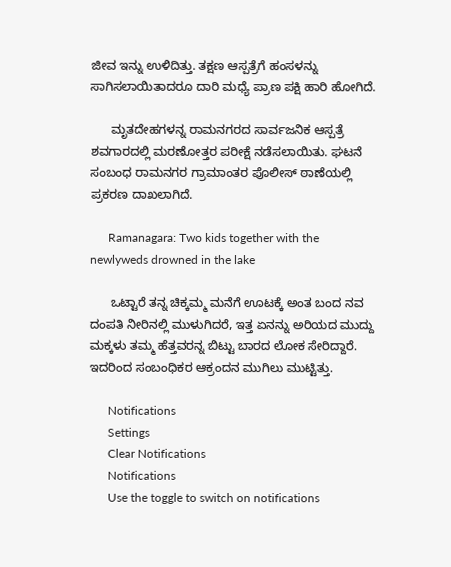ಜೀವ ಇನ್ನು ಉಳಿದಿತ್ತು. ತಕ್ಷಣ ಆಸ್ಪತ್ರೆಗೆ ಹಂಸಳನ್ನು ಸಾಗಿಸಲಾಯಿತಾದರೂ ದಾರಿ ಮಧ್ಯೆ ಪ್ರಾಣ ಪಕ್ಷಿ ಹಾರಿ ಹೋಗಿದೆ.

      ಮೃತದೇಹಗಳನ್ನ ರಾಮನಗರದ ಸಾರ್ವಜನಿಕ ಆಸ್ಪತ್ರೆ ಶವಗಾರದಲ್ಲಿ ಮರಣೋತ್ತರ ಪರೀಕ್ಷೆ ನಡೆಸಲಾಯಿತು. ಘಟನೆ ಸಂಬಂಧ ರಾಮನಗರ ಗ್ರಾಮಾಂತರ ಪೊಲೀಸ್ ಠಾಣೆಯಲ್ಲಿ ಪ್ರಕರಣ ದಾಖಲಾಗಿದೆ.

      Ramanagara: Two kids together with the newlyweds drowned in the lake

      ಒಟ್ಟಾರೆ ತನ್ನ ಚಿಕ್ಕಮ್ಮ ಮನೆಗೆ ಊಟಕ್ಕೆ ಅಂತ ಬಂದ ನವ ದಂಪತಿ ನೀರಿನಲ್ಲಿ ಮುಳುಗಿದರೆ, ಇತ್ತ ಏನನ್ನು ಅರಿಯದ ಮುದ್ದು ಮಕ್ಕಳು ತಮ್ಮ ಹೆತ್ತವರನ್ನ ಬಿಟ್ಟು ಬಾರದ ಲೋಕ ಸೇರಿದ್ದಾರೆ. ಇದರಿಂದ ಸಂಬಂಧಿಕರ ಆಕ್ರಂದನ ಮುಗಿಲು ಮುಟ್ಟಿತ್ತು.

      Notifications
      Settings
      Clear Notifications
      Notifications
      Use the toggle to switch on notifications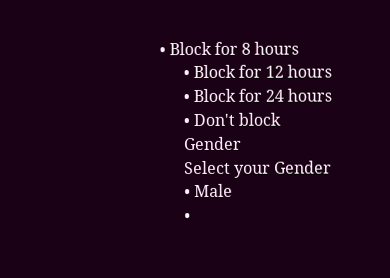• Block for 8 hours
      • Block for 12 hours
      • Block for 24 hours
      • Don't block
      Gender
      Select your Gender
      • Male
      •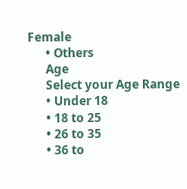Female
      • Others
      Age
      Select your Age Range
      • Under 18
      • 18 to 25
      • 26 to 35
      • 36 to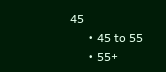45
      • 45 to 55
      • 55+